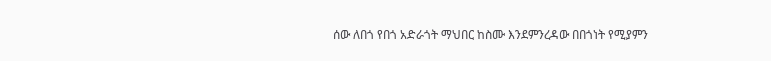ሰው ለበጎ የበጎ አድራጎት ማህበር ከስሙ እንደምንረዳው በበጎነት የሚያምን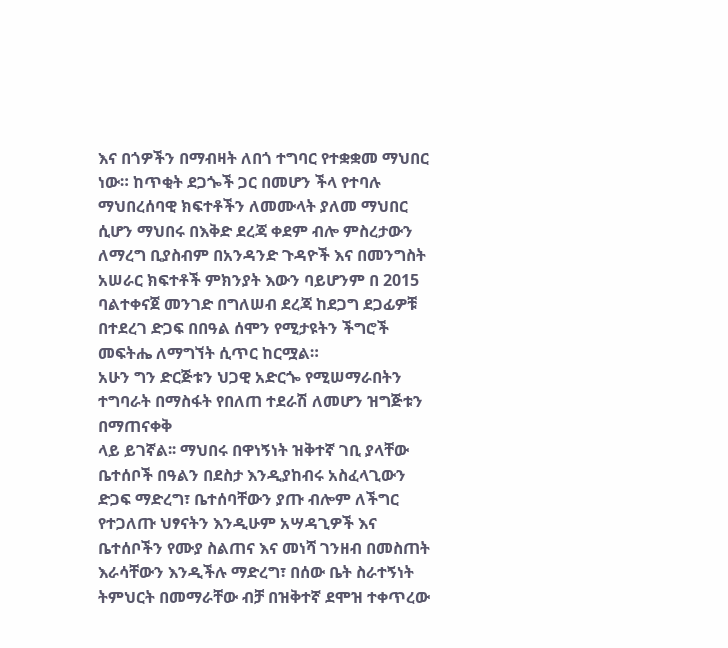እና በጎዎችን በማብዛት ለበጎ ተግባር የተቋቋመ ማህበር ነው። ከጥቂት ደጋጐች ጋር በመሆን ችላ የተባሉ ማህበረሰባዊ ክፍተቶችን ለመሙላት ያለመ ማህበር ሲሆን ማህበሩ በእቅድ ደረጃ ቀደም ብሎ ምስረታውን ለማረግ ቢያስብም በአንዳንድ ጉዳዮች እና በመንግስት አሠራር ክፍተቶች ምክንያት እውን ባይሆንም በ 2015 ባልተቀናጀ መንገድ በግለሠብ ደረጃ ከደጋግ ደጋፊዎቹ በተደረገ ድጋፍ በበዓል ሰሞን የሚታዩትን ችግሮች መፍትሔ ለማግኘት ሲጥር ከርሟል።
አሁን ግን ድርጅቱን ህጋዊ አድርጐ የሚሠማራበትን ተግባራት በማስፋት የበለጠ ተደራሽ ለመሆን ዝግጅቱን በማጠናቀቅ
ላይ ይገኛል፡፡ ማህበሩ በዋነኝነት ዝቅተኛ ገቢ ያላቸው ቤተሰቦች በዓልን በደስታ እንዲያከብሩ አስፈላጊውን ድጋፍ ማድረግ፣ ቤተሰባቸውን ያጡ ብሎም ለችግር የተጋለጡ ህፃናትን እንዲሁም አሣዳጊዎች እና ቤተሰቦችን የሙያ ስልጠና እና መነሻ ገንዘብ በመስጠት እራሳቸውን እንዲችሉ ማድረግ፣ በሰው ቤት ስራተኝነት ትምህርት በመማራቸው ብቻ በዝቅተኛ ደሞዝ ተቀጥረው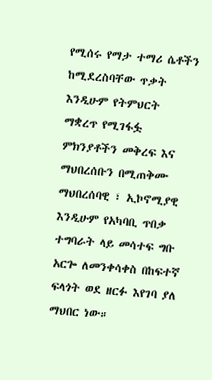የሚሰሩ የማታ ተማሪ ሴቶችን ከሚደረስባቸው ጥቃት እንዲሁም የትምህርት ማቋረጥ የሚገፋፏ ምክንያቶችን መቅረፍ እና ማህበረሰቡን በሚጠቅሙ ማህበረሰባዊ ፣ ኢኮኖሚያዊ እንዲሁም የአካባቢ ጥበቃ ተግባራት ላይ መሳተፍ ግቡ አርጐ ለመንቀሳቀስ በከፍተኛ ፍላጎት ወደ ዘርፉ እየገባ ያለ ማህበር ነው።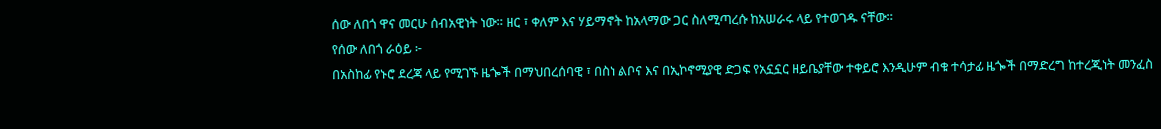ሰው ለበጎ ዋና መርሁ ሰብአዊነት ነው። ዘር ፣ ቀለም እና ሃይማኖት ከአላማው ጋር ስለሚጣረሱ ከአሠራሩ ላይ የተወገዱ ናቸው።
የሰው ለበጎ ራዕይ ፦
በአስከፊ የኑሮ ደረጃ ላይ የሚገኙ ዜጐች በማህበረሰባዊ ፣ በስነ ልቦና እና በኢኮኖሚያዊ ድጋፍ የአኗኗር ዘይቤያቸው ተቀይሮ እንዲሁም ብቁ ተሳታፊ ዜጐች በማድረግ ከተረጂነት መንፈስ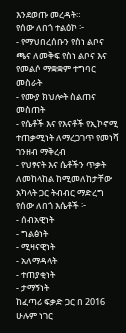እንደወጡ መረዳት።
የሰው ለበጎ ተልዕኮ ፦
- የማህበረሰቡን የስነ ልቦና ጫና ለመቅፍ የስነ ልቦና እና የመልሶ ማቋቋም ተግባር መስራት
- የሙያ ክህሎት ስልጠና መስጠት
- የሴቶች እና የእናቶች የኢኮኖሚ ተጠቃሚነት ለማረጋገጥ የመነሻ ገንዘብ ማቅረብ
- የህፃናት እና ሴቶችን ጥቃት ለመከላከል ከሚመለከታቸው አካላት ጋር ትብብር ማድረግ
የሰው ለበጎ እሴቶች ፦
- ሰብአዊነት
- ግልፅነት
- ሚዛናዊነት
- አለማዳላት
- ተጠያቂነት
- ታማኝነት
ከፈጣሪ ፍቃድ ጋር በ 2016 ሁሉም ነገር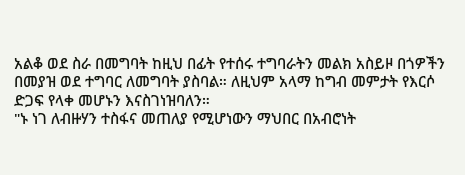አልቆ ወደ ስራ በመግባት ከዚህ በፊት የተሰሩ ተግባራትን መልክ አስይዞ በጎዎችን በመያዝ ወደ ተግባር ለመግባት ያስባል። ለዚህም አላማ ከግብ መምታት የእርሶ ድጋፍ የላቀ መሆኑን እናስገነዝባለን።
"ኑ ነገ ለብዙሃን ተስፋና መጠለያ የሚሆነውን ማህበር በአብሮነት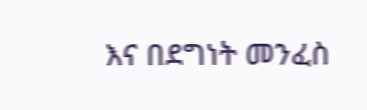እና በደግነት መንፈስ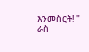እንመስርት! "
ራስ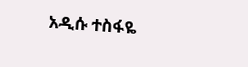አዲሱ ተስፋዬ